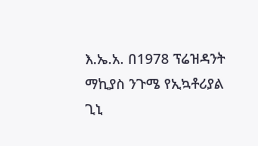እ.ኤ.አ. በ1978 ፕሬዝዳንት ማኪያስ ንጉሜ የኢኳቶሪያል ጊኒ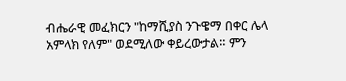ብሔራዊ መፈክርን "ከማሺያስ ንጉዌማ በቀር ሌላ አምላክ የለም" ወደሚለው ቀይረውታል። ምን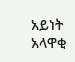አይነት አላዋቂ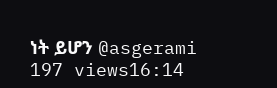ነት ይሆን @asgerami 197 views16:14